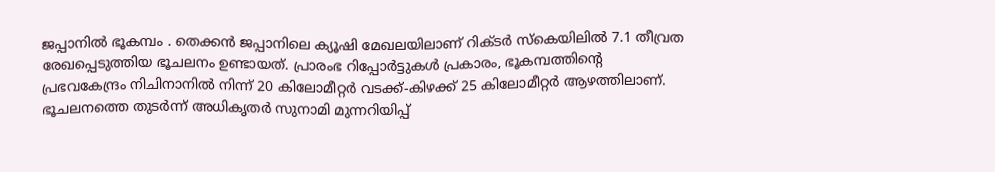ജപ്പാനിൽ ഭൂകമ്പം . തെക്കൻ ജപ്പാനിലെ ക്യൂഷി മേഖലയിലാണ് റിക്ടർ സ്കെയിലിൽ 7.1 തീവ്രത രേഖപ്പെടുത്തിയ ഭൂചലനം ഉണ്ടായത്. പ്രാരംഭ റിപ്പോർട്ടുകൾ പ്രകാരം, ഭൂകമ്പത്തിന്റെ പ്രഭവകേന്ദ്രം നിചിനാനിൽ നിന്ന് 20 കിലോമീറ്റർ വടക്ക്-കിഴക്ക് 25 കിലോമീറ്റർ ആഴത്തിലാണ്. ഭൂചലനത്തെ തുടർന്ന് അധികൃതർ സുനാമി മുന്നറിയിപ്പ്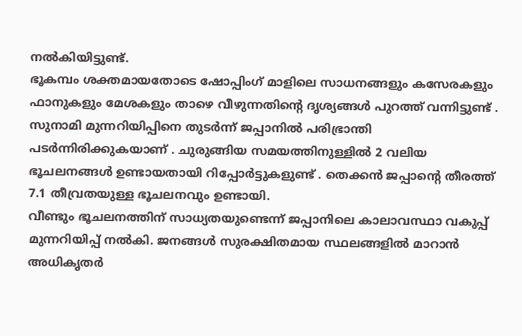നൽകിയിട്ടുണ്ട്.
ഭൂകമ്പം ശക്തമായതോടെ ഷോപ്പിംഗ് മാളിലെ സാധനങ്ങളും കസേരകളും ഫാനുകളും മേശകളും താഴെ വീഴുന്നതിന്റെ ദൃശ്യങ്ങൾ പുറത്ത് വന്നിട്ടുണ്ട് . സുനാമി മുന്നറിയിപ്പിനെ തുടർന്ന് ജപ്പാനിൽ പരിഭ്രാന്തി പടർന്നിരിക്കുകയാണ് . ചുരുങ്ങിയ സമയത്തിനുള്ളിൽ 2 വലിയ ഭൂചലനങ്ങൾ ഉണ്ടായതായി റിപ്പോർട്ടുകളുണ്ട് . തെക്കൻ ജപ്പാന്റെ തീരത്ത് 7.1 തീവ്രതയുള്ള ഭൂചലനവും ഉണ്ടായി.
വീണ്ടും ഭൂചലനത്തിന് സാധ്യതയുണ്ടെന്ന് ജപ്പാനിലെ കാലാവസ്ഥാ വകുപ്പ് മുന്നറിയിപ്പ് നൽകി. ജനങ്ങൾ സുരക്ഷിതമായ സ്ഥലങ്ങളിൽ മാറാൻ അധികൃതർ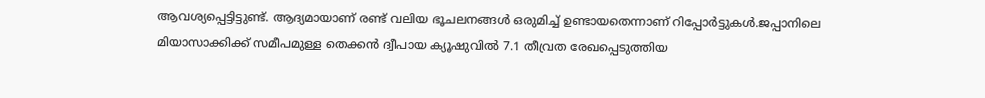ആവശ്യപ്പെട്ടിട്ടുണ്ട്. ആദ്യമായാണ് രണ്ട് വലിയ ഭൂചലനങ്ങൾ ഒരുമിച്ച് ഉണ്ടായതെന്നാണ് റിപ്പോർട്ടുകൾ.ജപ്പാനിലെ മിയാസാക്കിക്ക് സമീപമുള്ള തെക്കൻ ദ്വീപായ ക്യൂഷുവിൽ 7.1 തീവ്രത രേഖപ്പെടുത്തിയ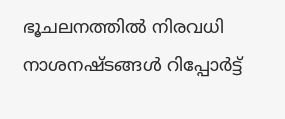ഭൂചലനത്തിൽ നിരവധി നാശനഷ്ടങ്ങൾ റിപ്പോർട്ട്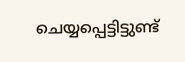ചെയ്യപ്പെട്ടിട്ടുണ്ട്